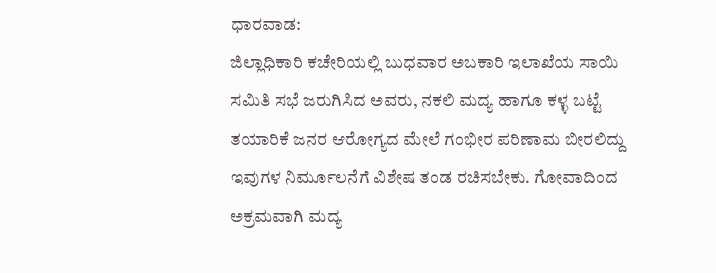ಧಾರವಾಡ:
ಜಿಲ್ಲಾಧಿಕಾರಿ ಕಚೇರಿಯಲ್ಲಿ ಬುಧವಾರ ಅಬಕಾರಿ ಇಲಾಖೆಯ ಸಾಯಿ ಸಮಿತಿ ಸಭೆ ಜರುಗಿಸಿದ ಅವರು, ನಕಲಿ ಮದ್ಯ ಹಾಗೂ ಕಳ್ಳ ಬಟ್ಟೆ ತಯಾರಿಕೆ ಜನರ ಆರೋಗ್ಯದ ಮೇಲೆ ಗಂಭೀರ ಪರಿಣಾಮ ಬೀರಲಿದ್ದು ಇವುಗಳ ನಿರ್ಮೂಲನೆಗೆ ವಿಶೇಷ ತಂಡ ರಚಿಸಬೇಕು. ಗೋವಾದಿಂದ ಅಕ್ರಮವಾಗಿ ಮದ್ಯ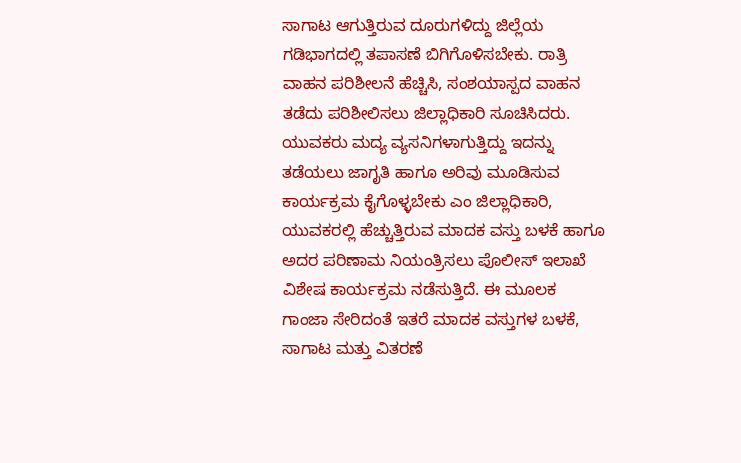ಸಾಗಾಟ ಆಗುತ್ತಿರುವ ದೂರುಗಳಿದ್ದು ಜಿಲ್ಲೆಯ ಗಡಿಭಾಗದಲ್ಲಿ ತಪಾಸಣೆ ಬಿಗಿಗೊಳಿಸಬೇಕು. ರಾತ್ರಿ ವಾಹನ ಪರಿಶೀಲನೆ ಹೆಚ್ಚಿಸಿ, ಸಂಶಯಾಸ್ಪದ ವಾಹನ ತಡೆದು ಪರಿಶೀಲಿಸಲು ಜಿಲ್ಲಾಧಿಕಾರಿ ಸೂಚಿಸಿದರು.
ಯುವಕರು ಮದ್ಯ ವ್ಯಸನಿಗಳಾಗುತ್ತಿದ್ದು ಇದನ್ನು ತಡೆಯಲು ಜಾಗೃತಿ ಹಾಗೂ ಅರಿವು ಮೂಡಿಸುವ ಕಾರ್ಯಕ್ರಮ ಕೈಗೊಳ್ಳಬೇಕು ಎಂ ಜಿಲ್ಲಾಧಿಕಾರಿ, ಯುವಕರಲ್ಲಿ ಹೆಚ್ಚುತ್ತಿರುವ ಮಾದಕ ವಸ್ತು ಬಳಕೆ ಹಾಗೂ ಅದರ ಪರಿಣಾಮ ನಿಯಂತ್ರಿಸಲು ಪೊಲೀಸ್ ಇಲಾಖೆ ವಿಶೇಷ ಕಾರ್ಯಕ್ರಮ ನಡೆಸುತ್ತಿದೆ. ಈ ಮೂಲಕ ಗಾಂಜಾ ಸೇರಿದಂತೆ ಇತರೆ ಮಾದಕ ವಸ್ತುಗಳ ಬಳಕೆ, ಸಾಗಾಟ ಮತ್ತು ವಿತರಣೆ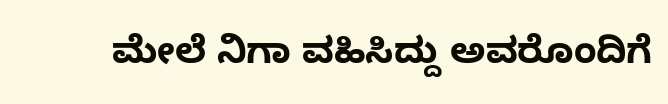ಮೇಲೆ ನಿಗಾ ವಹಿಸಿದ್ದು ಅವರೊಂದಿಗೆ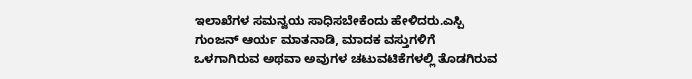ಇಲಾಖೆಗಳ ಸಮನ್ವಯ ಸಾಧಿಸಬೇಕೆಂದು ಹೇಳಿದರು.ಎಸ್ಪಿ ಗುಂಜನ್ ಆರ್ಯ ಮಾತನಾಡಿ, ಮಾದಕ ವಸ್ತುಗಳಿಗೆ ಒಳಗಾಗಿರುವ ಅಥವಾ ಅವುಗಳ ಚಟುವಟಿಕೆಗಳಲ್ಲಿ ತೊಡಗಿರುವ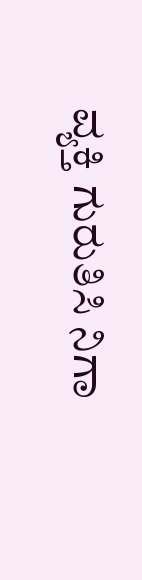ವ್ಯಕ್ತಿ ಗುರುತಿಸಿ ನಿಗಾ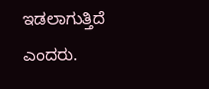ಇಡಲಾಗುತ್ತಿದೆ ಎಂದರು.